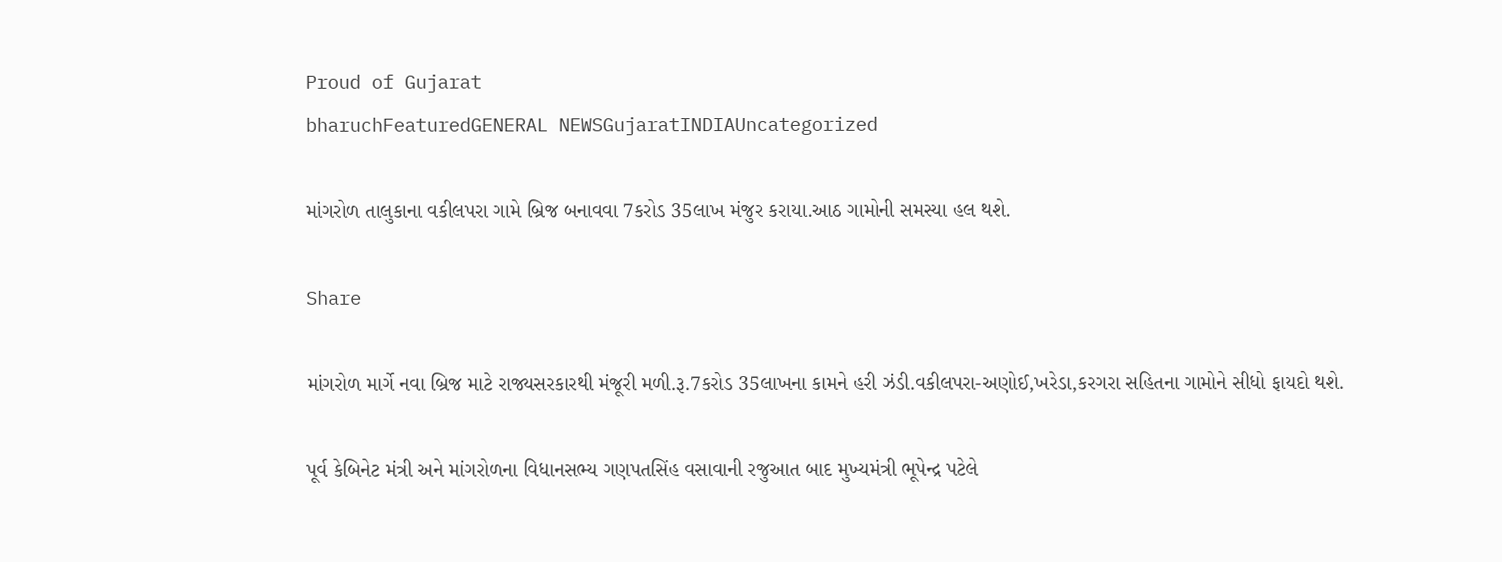Proud of Gujarat
bharuchFeaturedGENERAL NEWSGujaratINDIAUncategorized

માંગરોળ તાલુકાના વકીલપરા ગામે બ્રિજ બનાવવા 7કરોડ 35લાખ મંજુર કરાયા.આઠ ગામોની સમસ્યા હલ થશે.

Share

માંગરોળ માર્ગે નવા બ્રિજ માટે રાજ્યસરકારથી મંજૂરી મળી.રૂ.7કરોડ 35લાખના કામને હરી ઝંડી.વકીલપરા-અણોઈ,ખરેડા,કરગરા સહિતના ગામોને સીધો ફાયદો થશે.

પૂર્વ કેબિનેટ મંત્રી અને માંગરોળના વિધાનસભ્ય ગણપતસિંહ વસાવાની રજુઆત બાદ મુખ્યમંત્રી ભૂપેન્દ્ર પટેલે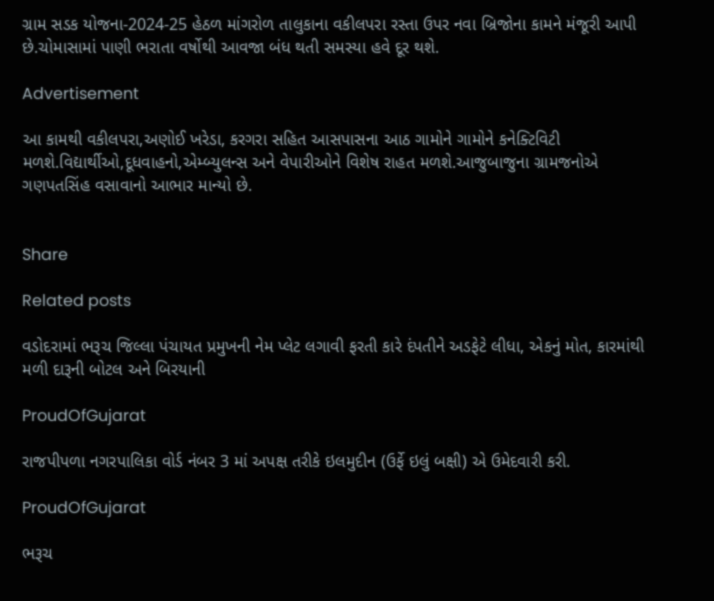ગ્રામ સડક યોજના-2024-25 હેઠળ માંગરોળ તાલુકાના વકીલપરા રસ્તા ઉપર નવા બ્રિજોના કામને મંજૂરી આપી છે.ચોમાસામાં પાણી ભરાતા વર્ષોથી આવજા બંધ થતી સમસ્યા હવે દૂર થશે.

Advertisement

આ કામથી વકીલપરા,અણોઈ ખરેડા, કરગરા સહિત આસપાસના આઠ ગામોને ગામોને કનેક્ટિવિટી મળશે.વિદ્યાર્થીઓ,દૂધવાહનો,એમ્બ્યુલન્સ અને વેપારીઓને વિશેષ રાહત મળશે.આજુબાજુના ગ્રામજનોએ ગણપતસિંહ વસાવાનો આભાર માન્યો છે.


Share

Related posts

વડોદરામાં ભરૂચ જિલ્લા પંચાયત પ્રમુખની નેમ પ્લેટ લગાવી ફરતી કારે દંપતીને અડફેટે લીધા, એકનું મોત, કારમાંથી મળી દારૂની બોટલ અને બિરયાની

ProudOfGujarat

રાજપીપળા નગરપાલિકા વોર્ડ નંબર 3 માં અપક્ષ તરીકે ઇલમુદીન (ઉર્ફે ઇલું બક્ષી) એ ઉમેદવારી કરી.

ProudOfGujarat

ભરૂચ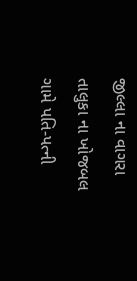જીલ્લા ના વાગરા તાલુકા ના ખોજબલ ગામે પતિ-પત્ની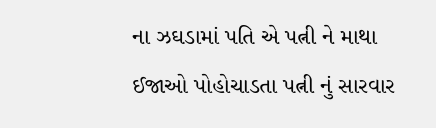ના ઝઘડામાં પતિ એ પત્ની ને માથા ઈજાઓ પોહોચાડતા પત્ની નું સારવાર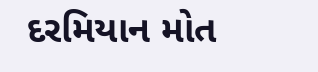દરમિયાન મોત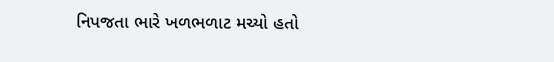નિપજતા ભારે ખળભળાટ મચ્યો હતો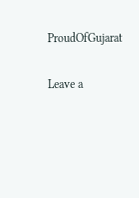ProudOfGujarat

Leave a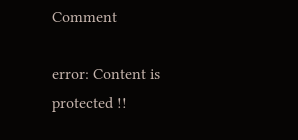Comment

error: Content is protected !!